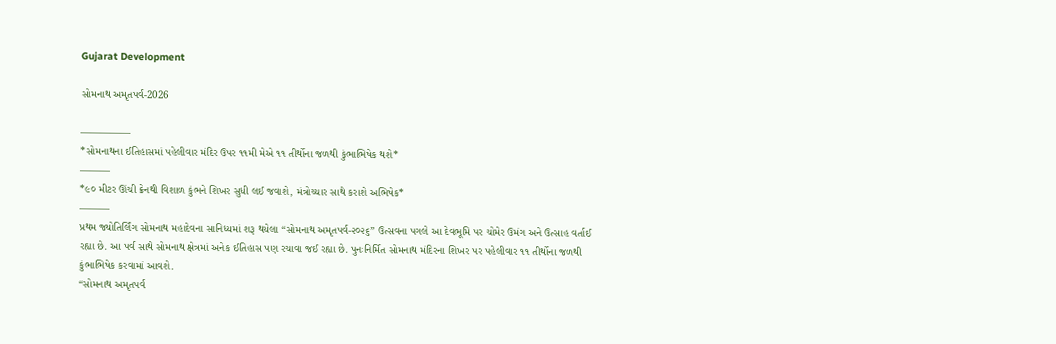Gujarat Development

સોમનાથ અમૃતપર્વ-2026

—————
*સોમનાથના ઈતિહાસમાં પહેલીવાર મંદિર ઉપર ૧૧મી મેએ ૧૧ તીર્થોના જળથી કુંભાભિષેક થશે*
———
*૯૦ મીટર ઊંચી ક્રેનથી વિશાળ કુંભને શિખર સુધી લઈ જવાશે, મંત્રોચ્ચાર સાથે કરાશે અભિષેક*
———
પ્રથમ જ્યોતિર્લિંગ સોમનાથ મહાદેવના સાનિધ્યમાં શરૂ થયેલા “સોમનાથ અમૃતપર્વ-૨૦૨૬” ઉત્સવના પગલે આ દેવભૂમિ પર ચોમેર ઉમંગ અને ઉત્સાહ વર્તાઈ રહ્યા છે. આ પર્વ સાથે સોમનાથ ક્ષેત્રમાં અનેક ઈતિહાસ પણ રચાવા જઈ રહ્યા છે. પુનઃનિર્મિત સોમનાથ મંદિરના શિખર પર પહેલીવાર ૧૧ તીર્થોના જળથી કુંભાભિષેક કરવામાં આવશે.
“સોમનાથ અમૃતપર્વ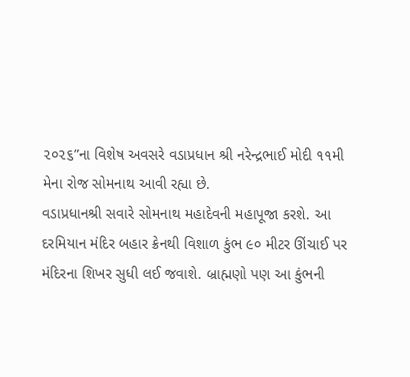૨૦૨૬”ના વિશેષ અવસરે વડાપ્રધાન શ્રી નરેન્દ્રભાઈ મોદી ૧૧મી મેના રોજ સોમનાથ આવી રહ્યા છે.
વડાપ્રધાનશ્રી સવારે સોમનાથ મહાદેવની મહાપૂજા કરશે. આ દરમિયાન મંદિર બહાર ક્રેનથી વિશાળ કુંભ ૯૦ મીટર ઊંચાઈ પર મંદિરના શિખર સુધી લઈ જવાશે. બ્રાહ્મણો પણ આ કુંભની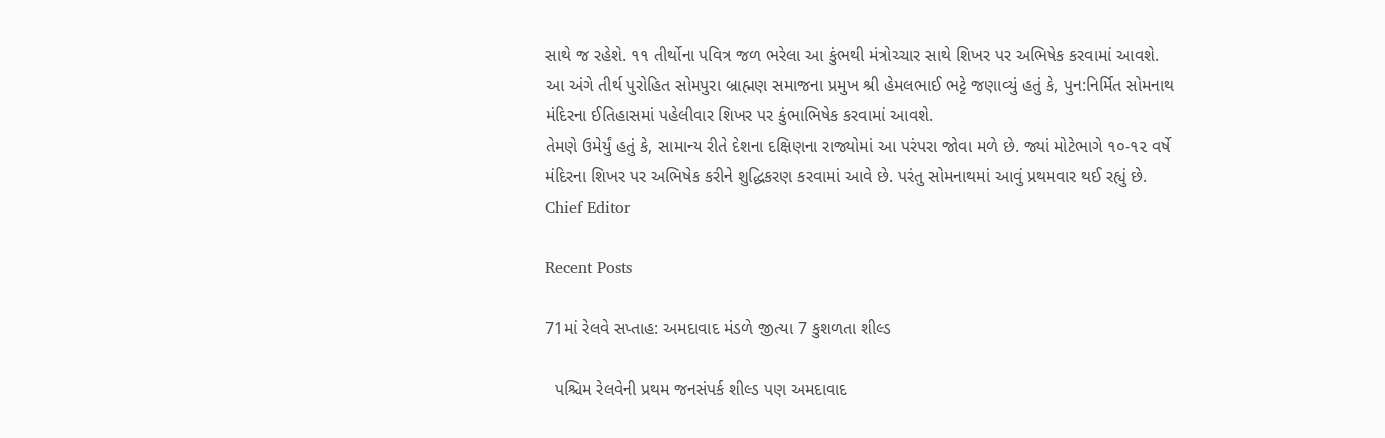સાથે જ રહેશે. ૧૧ તીર્થોના પવિત્ર જળ ભરેલા આ કુંભથી મંત્રોચ્ચાર સાથે શિખર પર અભિષેક કરવામાં આવશે.
આ અંગે તીર્થ પુરોહિત સોમપુરા બ્રાહ્મણ સમાજના પ્રમુખ શ્રી હેમલભાઈ ભટ્ટે જણાવ્યું હતું કે, પુન:નિર્મિત સોમનાથ મંદિરના ઈતિહાસમાં પહેલીવાર શિખર પર કુંભાભિષેક કરવામાં આવશે.
તેમણે ઉમેર્યું હતું કે, સામાન્ય રીતે દેશના દક્ષિણના રાજ્યોમાં આ પરંપરા જોવા મળે છે. જ્યાં મોટેભાગે ૧૦-૧૨ વર્ષે મંદિરના શિખર પર અભિષેક કરીને શુદ્ધિકરણ કરવામાં આવે છે. પરંતુ સોમનાથમાં આવું પ્રથમવાર થઈ રહ્યું છે.
Chief Editor

Recent Posts

71માં રેલવે સપ્તાહ: અમદાવાદ મંડળે જીત્યા 7 કુશળતા શીલ્ડ

  પશ્ચિમ રેલવેની પ્રથમ જનસંપર્ક શીલ્ડ પણ અમદાવાદ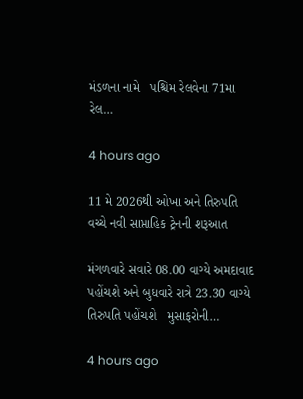મંડળના નામે   પશ્ચિમ રેલવેના 71મા રેલ…

4 hours ago

11 મે 2026થી ઓખા અને તિરુપતિ વચ્ચે નવી સાપ્તાહિક ટ્રેનની શરૂઆત

મંગળવારે સવારે 08.00 વાગ્યે અમદાવાદ પહોંચશે અને બુધવારે રાત્રે 23.30 વાગ્યે તિરુપતિ પહોંચશે   મુસાફરોની…

4 hours ago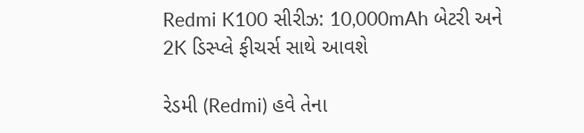Redmi K100 સીરીઝ: 10,000mAh બેટરી અને 2K ડિસ્પ્લે ફીચર્સ સાથે આવશે

રેડમી (Redmi) હવે તેના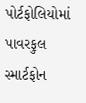પોર્ટફોલિયોમાં પાવરફુલ સ્માર્ટફોન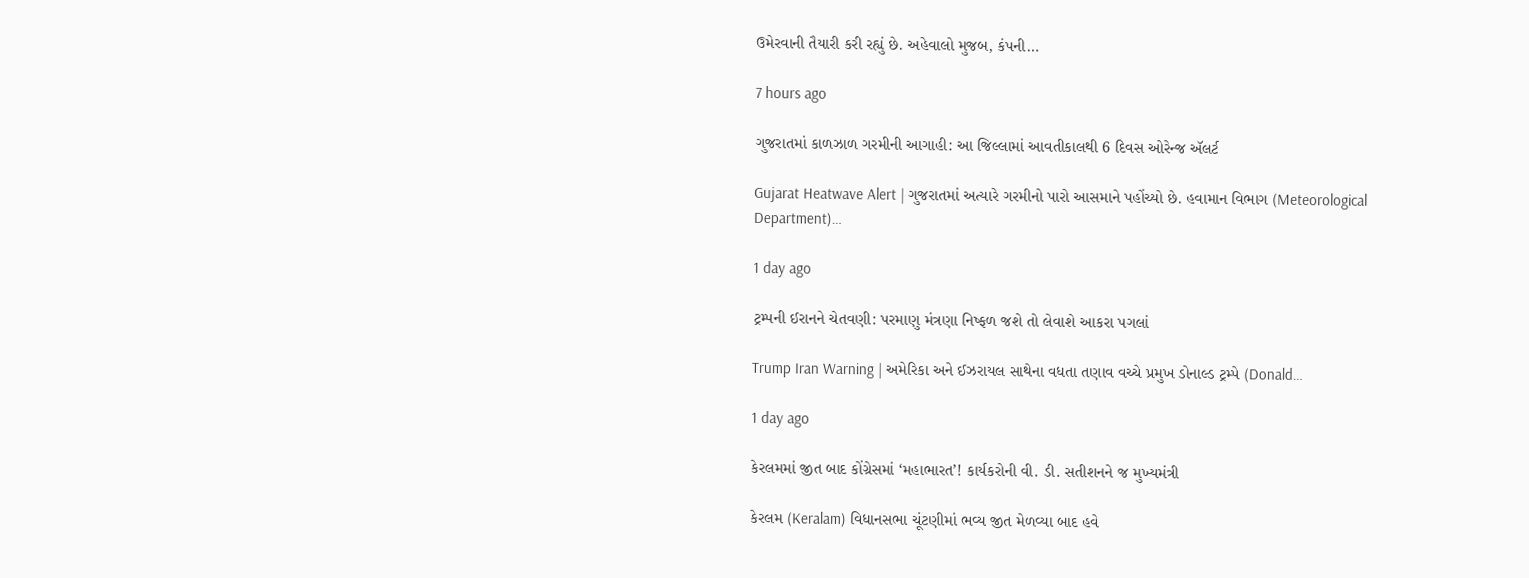ઉમેરવાની તૈયારી કરી રહ્યું છે. અહેવાલો મુજબ, કંપની…

7 hours ago

ગુજરાતમાં કાળઝાળ ગરમીની આગાહી: આ જિલ્લામાં આવતીકાલથી 6 દિવસ ઓરેન્જ ઍલર્ટ

Gujarat Heatwave Alert | ગુજરાતમાં અત્યારે ગરમીનો પારો આસમાને પહોંચ્યો છે. હવામાન વિભાગ (Meteorological Department)…

1 day ago

ટ્રમ્પની ઈરાનને ચેતવણી: પરમાણુ મંત્રણા નિષ્ફળ જશે તો લેવાશે આકરા પગલાં

Trump Iran Warning | અમેરિકા અને ઈઝરાયલ સાથેના વધતા તણાવ વચ્ચે પ્રમુખ ડોનાલ્ડ ટ્રમ્પે (Donald…

1 day ago

કેરલમમાં જીત બાદ કોંગ્રેસમાં ‘મહાભારત’! કાર્યકરોની વી. ડી. સતીશનને જ મુખ્યમંત્રી

કેરલમ (Keralam) વિધાનસભા ચૂંટણીમાં ભવ્ય જીત મેળવ્યા બાદ હવે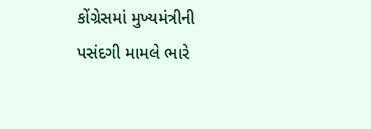કોંગ્રેસમાં મુખ્યમંત્રીની પસંદગી મામલે ભારે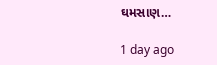ઘમસાણ…

1 day ago